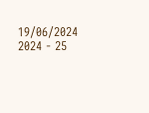19/06/2024
2024 - 25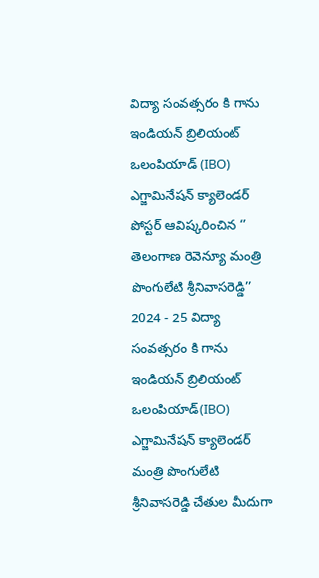విద్యా సంవత్సరం కి గాను ఇండియన్ బ్రిలియంట్ ఒలంపియాడ్ (IBO) ఎగ్జామినేషన్ క్యాలెండర్ పోస్టర్ ఆవిష్కరించిన ‘’ తెలంగాణ రెవెన్యూ మంత్రి పొంగులేటి శ్రీనివాసరెడ్డి’’
2024 - 25 విద్యా సంవత్సరం కి గాను ఇండియన్ బ్రిలియంట్ ఒలంపియాడ్(IBO) ఎగ్జామినేషన్ క్యాలెండర్ మంత్రి పొంగులేటి శ్రీనివాసరెడ్డి చేతుల మీదుగా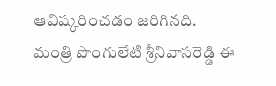ఆవిష్కరించడం జరిగినది.
మంత్రి పొంగులేటి శ్రీనివాసరెడ్డి ఈ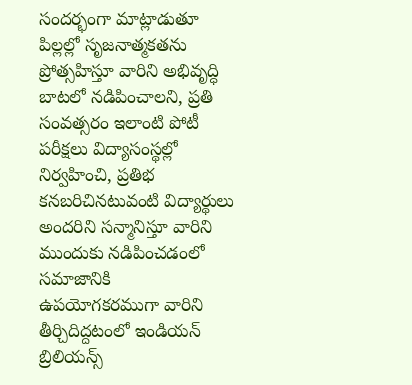సందర్భంగా మాట్లాడుతూ పిల్లల్లో సృజనాత్మకతను ప్రోత్సహిస్తూ వారిని అభివృద్ధి బాటలో నడిపించాలని, ప్రతి సంవత్సరం ఇలాంటి పోటీ పరీక్షలు విద్యాసంస్థల్లో నిర్వహించి, ప్రతిభ కనబరిచినటువంటి విద్యార్థులు అందరిని సన్మానిస్తూ వారిని ముందుకు నడిపించడంలో సమాజానికి ఉపయోగకరముగా వారిని తీర్చిదిద్దటంలో ఇండియన్ బ్రిలియన్స్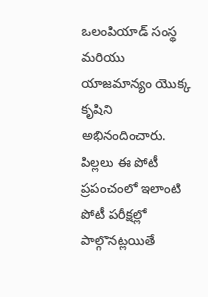ఒలంపియాడ్ సంస్థ మరియు యాజమాన్యం యొక్క కృషిని అభినందించారు.
పిల్లలు ఈ పోటీ ప్రపంచంలో ఇలాంటి పోటీ పరీక్షల్లో పాల్గొనట్లయితే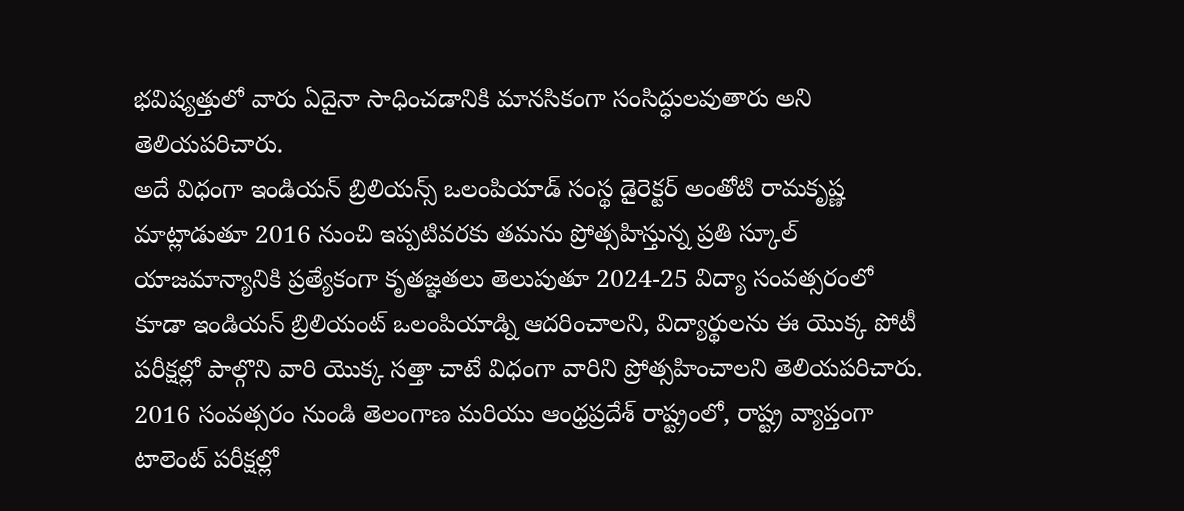భవిష్యత్తులో వారు ఏదైనా సాధించడానికి మానసికంగా సంసిద్ధులవుతారు అని తెలియపరిచారు.
అదే విధంగా ఇండియన్ బ్రిలియన్స్ ఒలంపియాడ్ సంస్థ డైరెక్టర్ అంతోటి రామకృష్ణ మాట్లాడుతూ 2016 నుంచి ఇప్పటివరకు తమను ప్రోత్సహిస్తున్న ప్రతి స్కూల్ యాజమాన్యానికి ప్రత్యేకంగా కృతజ్ఞతలు తెలుపుతూ 2024-25 విద్యా సంవత్సరంలో కూడా ఇండియన్ బ్రిలియంట్ ఒలంపియాడ్ని ఆదరించాలని, విద్యార్థులను ఈ యొక్క పోటీ పరీక్షల్లో పాల్గొని వారి యొక్క సత్తా చాటే విధంగా వారిని ప్రోత్సహించాలని తెలియపరిచారు.
2016 సంవత్సరం నుండి తెలంగాణ మరియు ఆంధ్రప్రదేశ్ రాష్ట్రంలో, రాష్ట్ర వ్యాప్తంగా టాలెంట్ పరీక్షల్లో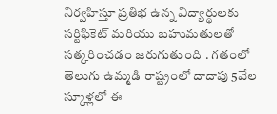నిర్వహిస్తూ ప్రతిభ ఉన్న విద్యార్థులకు సర్టిఫికెట్ మరియు బహుమతులతో సత్కరించడం జరుగుతుంది . గతంలో తెలుగు ఉమ్మడి రాష్ట్రంలో దాదాపు 5వేల స్కూళ్లలో ఈ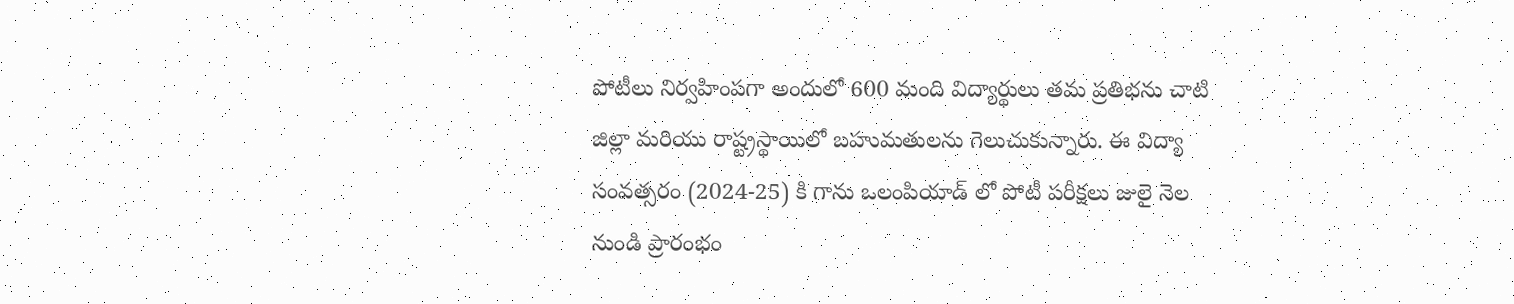పోటీలు నిర్వహింపగా అందులో 600 మంది విద్యార్థులు తమ ప్రతిభను చాటి జిల్లా మరియు రాష్ట్రస్థాయిలో బహుమతులను గెలుచుకున్నారు. ఈ విద్యా సంవత్సరం (2024-25) కి గాను ఒలంపియాడ్ లో పోటీ పరీక్షలు జులై నెల నుండి ప్రారంభం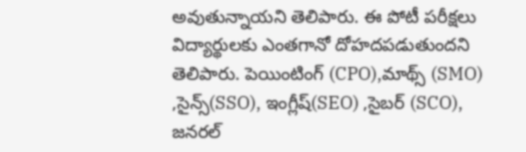అవుతున్నాయని తెలిపారు. ఈ పోటీ పరీక్షలు విద్యార్థులకు ఎంతగానో దోహదపడుతుందని తెలిపారు. పెయింటింగ్ (CPO),మాథ్స్ (SMO) ,సైన్స్(SSO), ఇంగ్లీష్(SEO) ,సైబర్ (SCO), జనరల్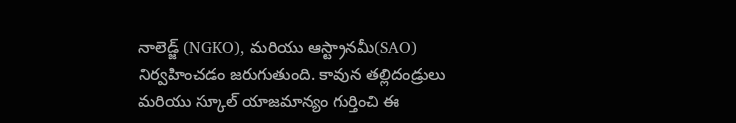నాలెడ్జ్ (NGKO), మరియు ఆస్ట్రానమీ(SAO) నిర్వహించడం జరుగుతుంది. కావున తల్లిదండ్రులు మరియు స్కూల్ యాజమాన్యం గుర్తించి ఈ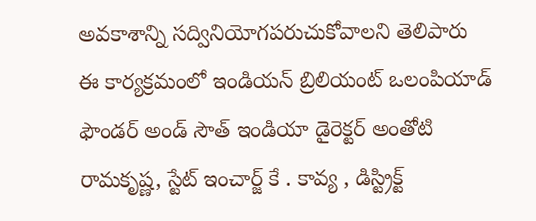అవకాశాన్ని సద్వినియోగపరుచుకోవాలని తెలిపారు ఈ కార్యక్రమంలో ఇండియన్ బ్రిలియంట్ ఒలంపియాడ్ ఫౌండర్ అండ్ సౌత్ ఇండియా డైరెక్టర్ అంతోటి రామకృష్ణ, స్టేట్ ఇంచార్జ్ కే . కావ్య , డిస్ట్రిక్ట్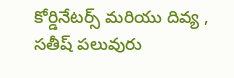కోర్డినేటర్స్ మరియు దివ్య , సతీష్ పలువురు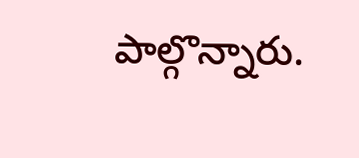పాల్గొన్నారు.